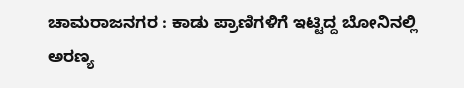ಚಾಮರಾಜನಗರ : ಕಾಡು ಪ್ರಾಣಿಗಳಿಗೆ‌ ಇಟ್ಟಿದ್ದ ಬೋನಿನಲ್ಲಿ ಅರಣ್ಯ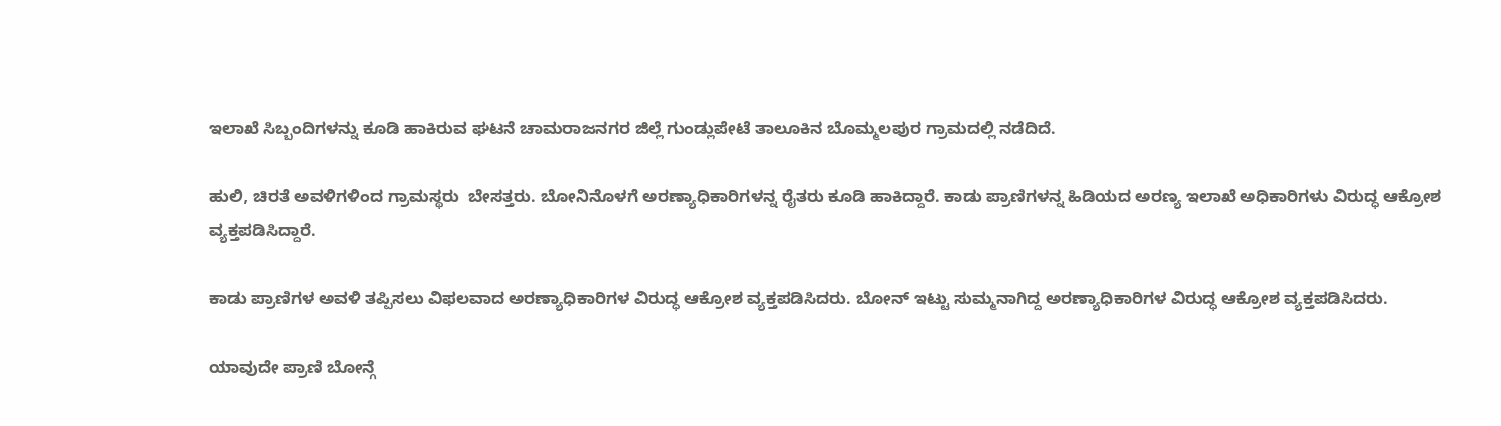ಇಲಾಖೆ ಸಿಬ್ಬಂದಿಗಳನ್ನು ಕೂಡಿ ಹಾಕಿರುವ ಘಟನೆ ಚಾಮರಾಜನಗರ ಜಿಲ್ಲೆ ಗುಂಡ್ಲುಪೇಟೆ ತಾಲೂಕಿನ ಬೊಮ್ಮಲಪುರ ಗ್ರಾಮದಲ್ಲಿ ನಡೆದಿದೆ.

ಹುಲಿ, ಚಿರತೆ ಅವಳಿಗಳಿಂದ ಗ್ರಾಮಸ್ಥರು  ಬೇಸತ್ತರು. ಬೋನಿನೊಳಗೆ ಅರಣ್ಯಾಧಿಕಾರಿಗಳನ್ನ ರೈತರು ಕೂಡಿ ಹಾಕಿದ್ದಾರೆ. ಕಾಡು ಪ್ರಾಣಿಗಳನ್ನ‌ ಹಿಡಿಯದ ಅರಣ್ಯ ಇಲಾಖೆ ಅಧಿಕಾರಿಗಳು ವಿರುದ್ಧ ಆಕ್ರೋಶ ವ್ಯಕ್ತಪಡಿಸಿದ್ದಾರೆ.

ಕಾಡು ಪ್ರಾಣಿಗಳ ಅವಳಿ ತಪ್ಪಿಸಲು ವಿಫಲವಾದ ಅರಣ್ಯಾಧಿಕಾರಿಗಳ ವಿರುದ್ಧ ಆಕ್ರೋಶ ವ್ಯಕ್ತಪಡಿಸಿದರು. ಬೋನ್ ಇಟ್ಟು ಸುಮ್ಮನಾಗಿದ್ದ ಅರಣ್ಯಾಧಿಕಾರಿಗಳ ವಿರುದ್ಧ ಆಕ್ರೋಶ ವ್ಯಕ್ತಪಡಿಸಿದರು.

ಯಾವುದೇ ಪ್ರಾಣಿ ಬೋನ್ಗೆ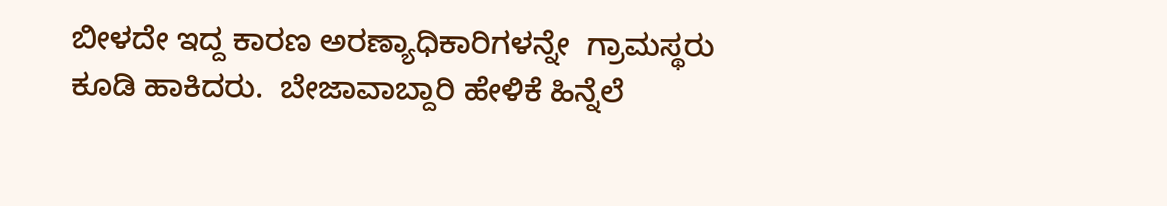ಬೀಳದೇ ಇದ್ದ ಕಾರಣ ಅರಣ್ಯಾಧಿಕಾರಿಗಳನ್ನೇ  ಗ್ರಾಮಸ್ಥರು ಕೂಡಿ ಹಾಕಿದರು.  ಬೇಜಾವಾಬ್ದಾರಿ ಹೇಳಿಕೆ ಹಿನ್ನೆಲೆ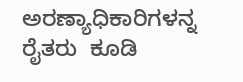ಅರಣ್ಯಾಧಿಕಾರಿಗಳನ್ನ  ರೈತರು  ಕೂಡಿ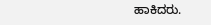ಹಾಕಿದರು.